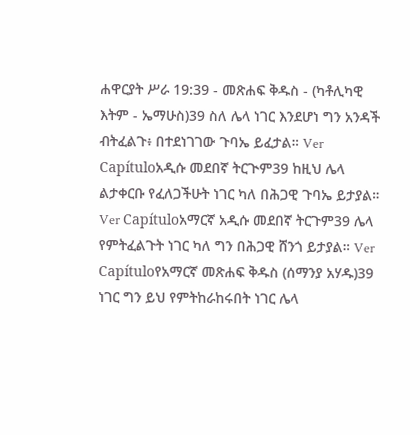ሐዋርያት ሥራ 19:39 - መጽሐፍ ቅዱስ - (ካቶሊካዊ እትም - ኤማሁስ)39 ስለ ሌላ ነገር እንደሆነ ግን አንዳች ብትፈልጉ፥ በተደነገገው ጉባኤ ይፈታል። Ver Capítuloአዲሱ መደበኛ ትርጒም39 ከዚህ ሌላ ልታቀርቡ የፈለጋችሁት ነገር ካለ በሕጋዊ ጉባኤ ይታያል። Ver Capítuloአማርኛ አዲሱ መደበኛ ትርጉም39 ሌላ የምትፈልጉት ነገር ካለ ግን በሕጋዊ ሸንጎ ይታያል። Ver Capítuloየአማርኛ መጽሐፍ ቅዱስ (ሰማንያ አሃዱ)39 ነገር ግን ይህ የምትከራከሩበት ነገር ሌላ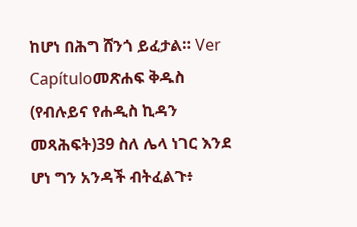ከሆነ በሕግ ሸንጎ ይፈታል። Ver Capítuloመጽሐፍ ቅዱስ (የብሉይና የሐዲስ ኪዳን መጻሕፍት)39 ስለ ሌላ ነገር እንደ ሆነ ግን አንዳች ብትፈልጉ፥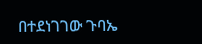በተደነገገው ጉባኤ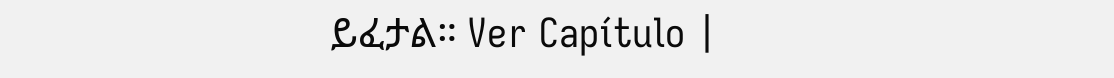ይፈታል። Ver Capítulo |